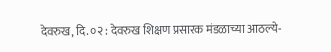देवरुख, दि. ०२ : देवरुख शिक्षण प्रसारक मंडळाच्या आठल्ये-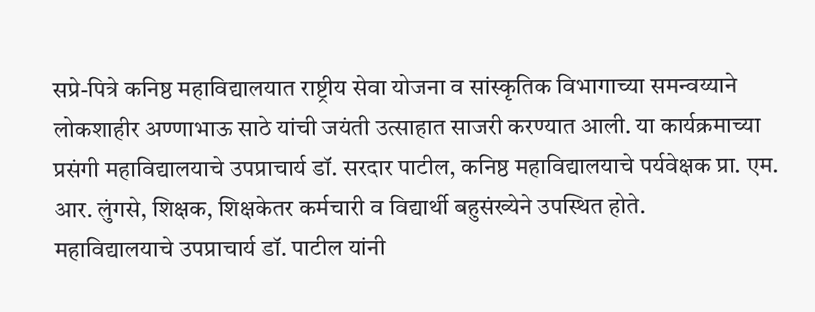सप्रे-पित्रे कनिष्ठ महाविद्यालयात राष्ट्रीय सेवा योजना व सांस्कृतिक विभागाच्या समन्वय्याने लोकशाहीर अण्णाभाऊ साठे यांची जयंती उत्साहात साजरी करण्यात आली. या कार्यक्रमाच्या प्रसंगी महाविद्यालयाचे उपप्राचार्य डॉ. सरदार पाटील, कनिष्ठ महाविद्यालयाचे पर्यवेक्षक प्रा. एम. आर. लुंगसे, शिक्षक, शिक्षकेतर कर्मचारी व विद्यार्थी बहुसंख्येने उपस्थित होते.
महाविद्यालयाचे उपप्राचार्य डॉ. पाटील यांनी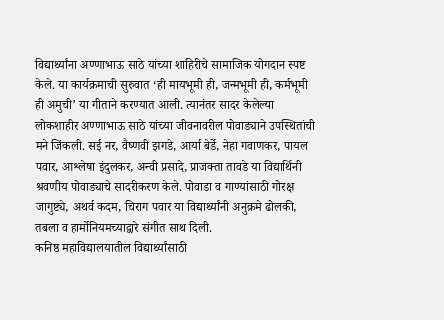विद्यार्थ्यांना अण्णाभाऊ साठे यांच्या शाहिरीचे सामाजिक योगदान स्पष्ट केले. या कार्यक्रमाची सुरुवात ‘ही मायभूमी ही, जन्मभूमी ही, कर्मभूमी ही अमुची’ या गीताने करण्यात आली. त्यानंतर सादर केलेल्या लोकशाहीर अण्णाभाऊ साठे यांच्या जीवनावरील पोवाड्याने उपस्थितांची मने जिंकली. सई नर, वैष्णवी झगडे, आर्या बेर्डे, नेहा गवाणकर, पायल पवार, आश्लेषा इंदुलकर, अन्वी प्रसादे, प्राजक्ता तावडे या विद्यार्थिनी श्रवणीय पोवाड्याचे सादरीकरण केले. पोवाडा व गाण्यांसाठी गोरक्ष जागुष्ट्ये, अथर्व कदम, चिराग पवार या विद्यार्थ्यांनी अनुक्रमे ढोलकी, तबला व हार्मोनियमच्याद्वारे संगीत साथ दिली.
कनिष्ठ महाविद्यालयातील विद्यार्थ्यांसाठी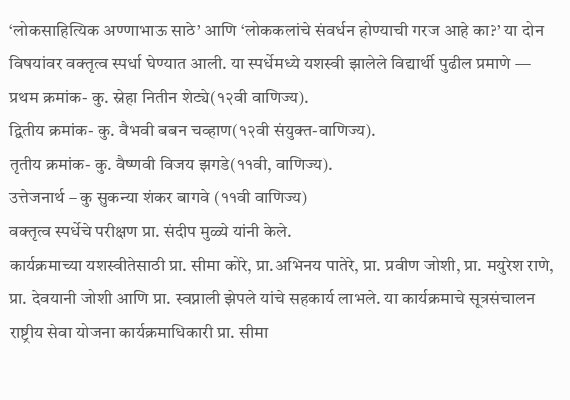‘लोकसाहित्यिक अण्णाभाऊ साठे’ आणि ‘लोककलांचे संवर्धन होण्याची गरज आहे का?’ या दोन विषयांवर वक्तृत्व स्पर्धा घेण्यात आली. या स्पर्धेमध्ये यशस्वी झालेले विद्यार्थी पुढील प्रमाणे —
प्रथम क्रमांक- कु. स्नेहा नितीन शेट्ये(१२वी वाणिज्य).
द्वितीय क्रमांक- कु. वैभवी बबन चव्हाण(१२वी संयुक्त-वाणिज्य).
तृतीय क्रमांक- कु. वैष्णवी विजय झगडे(११वी, वाणिज्य).
उत्तेजनार्थ – कु सुकन्या शंकर बागवे (११वी वाणिज्य)
वक्तृत्व स्पर्धेचे परीक्षण प्रा. संदीप मुळ्ये यांनी केले.
कार्यक्रमाच्या यशस्वीतेसाठी प्रा. सीमा कोरे, प्रा.अभिनय पातेरे, प्रा. प्रवीण जोशी, प्रा. मयुरेश राणे, प्रा. देवयानी जोशी आणि प्रा. स्वप्नाली झेपले यांचे सहकार्य लाभले. या कार्यक्रमाचे सूत्रसंचालन राष्ट्रीय सेवा योजना कार्यक्रमाधिकारी प्रा. सीमा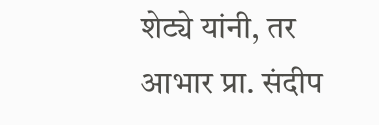शेट्ये यांनी, तर आभार प्रा. संदीप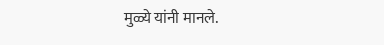मुळ्ये यांनी मानले.